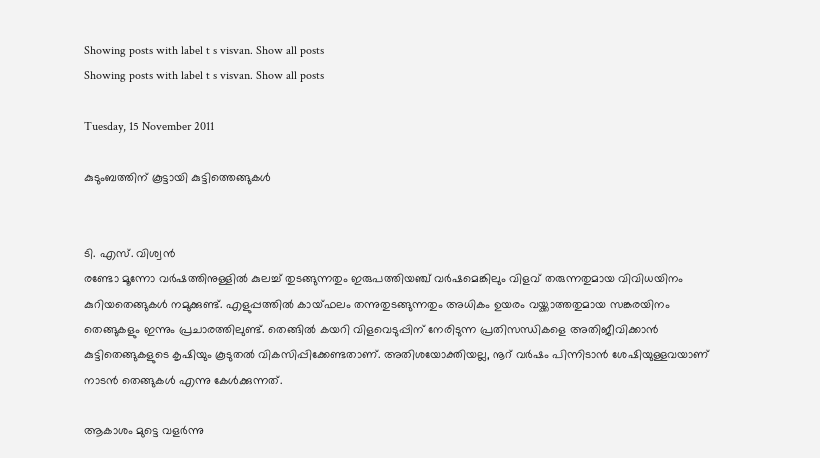Showing posts with label t s visvan. Show all posts
Showing posts with label t s visvan. Show all posts

Tuesday, 15 November 2011

കുടുംബത്തിന്‌ കൂട്ടായി കുട്ടിത്തെങ്ങുകള്‍


ടി. എസ്‌. വിശ്വന്‍
രണ്ടോ മൂന്നോ വര്‍ഷത്തിനുള്ളില്‍ കുലച്ച്‌ തുടങ്ങുന്നതും ഇരുപത്തിയഞ്ച്‌ വര്‍ഷമെങ്കിലും വിളവ്‌ തരുന്നതുമായ വിവിധയിനം കുറിയതെങ്ങുകള്‍ നമുക്കുണ്ട്‌. എളുപ്പത്തില്‍ കായ്ഫലം തന്നുതുടങ്ങുന്നതും അധികം ഉയരം വയ്ക്കാത്തതുമായ സങ്കരയിനം തെങ്ങുകളും ഇന്നും പ്രചാരത്തിലുണ്ട്‌. തെങ്ങില്‍ കയറി വിളവെടുപ്പിന്‌ നേരിടുന്ന പ്രതിസന്ധികളെ അതിജീവിക്കാന്‍ കുട്ടിതെങ്ങുകളുടെ കൃഷിയും കൂടുതല്‍ വികസിപ്പിക്കേണ്ടതാണ്‌. അതിശയോക്തിയല്ല, നൂറ്‌ വര്‍ഷം പിന്നിടാന്‍ ശേഷിയുള്ളവയാണ്‌ നാടന്‍ തെങ്ങുകള്‍ എന്നു കേള്‍ക്കുന്നത്‌.

ആകാശം മുട്ടെ വളര്‍ന്നു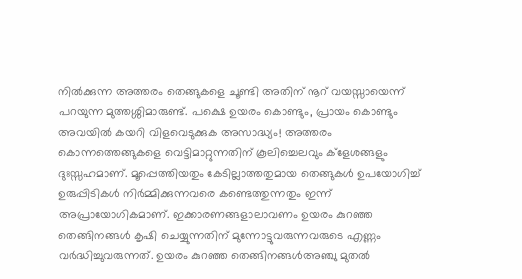നില്‍ക്കുന്ന അത്തരം തെങ്ങുകളെ ചൂണ്ടി അതിന്‌ നൂറ്‌ വയസ്സായെന്ന്‌ പറയുന്ന മുത്തശ്ശിമാരുണ്ട്‌. പക്ഷെ ഉയരം കൊണ്ടും, പ്രായം കൊണ്ടും അവയില്‍ കയറി വിളവെടുക്കുക അസാദ്ധ്യം! അത്തരം കൊന്നത്തെങ്ങുകളെ വെട്ടിമാറ്റുന്നതിന്‌ കൂലിച്ചെലവും ക്ളേശങ്ങളും ദുഃസ്സഹമാണ്‌. മൂപ്പെത്തിയതും കേടില്ലാത്തതുമായ തെങ്ങുകള്‍ ഉപയോഗിച്ച്‌ ഉരുപ്പിടികള്‍ നിര്‍മ്മിക്കുന്നവരെ കണ്ടെത്തുന്നതും ഇന്ന്‌ അപ്രായോഗികമാണ്‌. ഇക്കാരണങ്ങളാലാവണം ഉയരം കുറഞ്ഞ തെങ്ങിനങ്ങള്‍ കൃഷി ചെയ്യുന്നതിന്‌ മുന്നോട്ടുവരുന്നവരുടെ എണ്ണം വര്‍ദ്ധിച്ചുവരുന്നത്‌. ഉയരം കുറഞ്ഞ തെങ്ങിനങ്ങള്‍അഞ്ചു മുതല്‍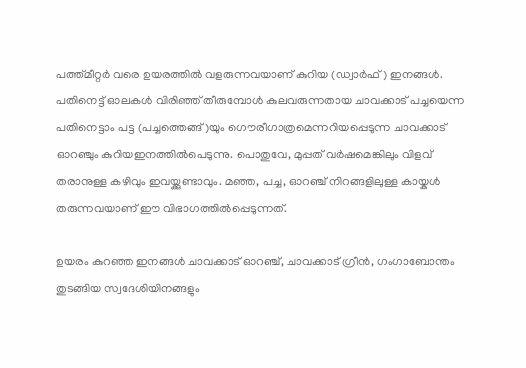പത്ത്മീറ്റര്‍ വരെ ഉയരത്തില്‍ വളരുന്നവയാണ്‌ കുറിയ (ഡ്വാര്‍ഫ്‌) ഇനങ്ങള്‍. പതിനെട്ട്‌ ഓലകള്‍ വിരിഞ്ഞ്‌ തീരുമ്പോള്‍ കുലവരുന്നതായ ചാവക്കാട്‌ പച്ചയെന്ന പതിനെട്ടാം പട്ട (പച്ചത്തെങ്ങ്‌)യും ഗൌരീഗാത്രമെന്നറിയപ്പെടുന്ന ചാവക്കാട്‌ ഓറഞ്ചും കുറിയഇനത്തില്‍പെടുന്നു. പൊതുവേ, മുപ്പത്‌ വര്‍ഷമെങ്കിലും വിളവ്‌ തരാനുള്ള കഴിവും ഇവയ്ക്കുണ്ടാവും. മഞ്ഞ, പച്ച, ഓറഞ്ച്‌ നിറങ്ങളിലുള്ള കായ്കള്‍ തരുന്നവയാണ്‌ ഈ വിഭാഗത്തില്‍പ്പെടുന്നത്‌.

ഉയരം കുറഞ്ഞ ഇനങ്ങള്‍ ചാവക്കാട്‌ ഓറഞ്ച്‌, ചാവക്കാട്‌ ഗ്രീന്‍, ഗംഗാബോന്തം തുടങ്ങിയ സ്വദേശിയിനങ്ങളും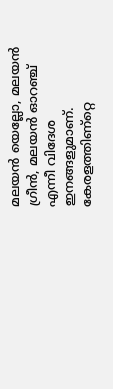മലയന്‍ യെല്ലോ, മലയന്‍ ഗ്രീന്‍, മലയന്‍ ഓറഞ്ച്‌ എന്നീ വിദേശ ഇനങ്ങളുമാണ്‌. കേരളത്തിണ്റ്റെ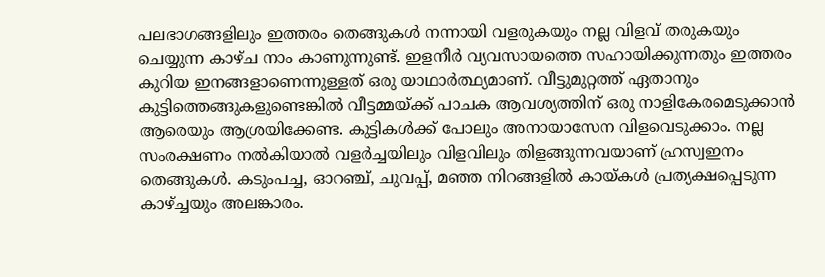പലഭാഗങ്ങളിലും ഇത്തരം തെങ്ങുകള്‍ നന്നായി വളരുകയും നല്ല വിളവ്‌ തരുകയും ചെയ്യുന്ന കാഴ്ച നാം കാണുന്നുണ്ട്‌. ഇളനീര്‍ വ്യവസായത്തെ സഹായിക്കുന്നതും ഇത്തരം കുറിയ ഇനങ്ങളാണെന്നുള്ളത്‌ ഒരു യാഥാര്‍ത്ഥ്യമാണ്‌. വീട്ടുമുറ്റത്ത്‌ ഏതാനും കുട്ടിത്തെങ്ങുകളുണ്ടെങ്കില്‍ വീട്ടമ്മയ്ക്ക്‌ പാചക ആവശ്യത്തിന്‌ ഒരു നാളികേരമെടുക്കാന്‍ ആരെയും ആശ്രയിക്കേണ്ട. കുട്ടികള്‍ക്ക്‌ പോലും അനായാസേന വിളവെടുക്കാം. നല്ല സംരക്ഷണം നല്‍കിയാല്‍ വളര്‍ച്ചയിലും വിളവിലും തിളങ്ങുന്നവയാണ്‌ ഹ്രസ്വഇനം തെങ്ങുകള്‍. കടുംപച്ച, ഓറഞ്ച്‌, ചുവപ്പ്‌, മഞ്ഞ നിറങ്ങളില്‍ കായ്കള്‍ പ്രത്യക്ഷപ്പെടുന്ന കാഴ്ച്ചയും അലങ്കാരം.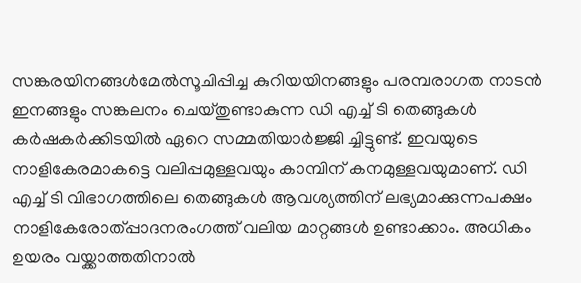സങ്കരയിനങ്ങള്‍മേല്‍സൂചിപ്പിച്ച കുറിയയിനങ്ങളും പരമ്പരാഗത നാടന്‍ ഇനങ്ങളും സങ്കലനം ചെയ്തുണ്ടാകുന്ന ഡി എച്ച്‌ ടി തെങ്ങുകള്‍ കര്‍ഷകര്‍ക്കിടയില്‍ ഏറെ സമ്മതിയാര്‍ജ്ജി ച്ചിട്ടുണ്ട്‌. ഇവയുടെ നാളികേരമാകട്ടെ വലിപ്പമുള്ളവയും കാമ്പിന്‌ കനമുള്ളവയുമാണ്‌. ഡി എച്ച്‌ ടി വിഭാഗത്തിലെ തെങ്ങുകള്‍ ആവശ്യത്തിന്‌ ലഭ്യമാക്കുന്നപക്ഷം നാളികേരോത്പ്പാദനരംഗത്ത്‌ വലിയ മാറ്റങ്ങള്‍ ഉണ്ടാക്കാം. അധികം ഉയരം വയ്ക്കാത്തതിനാല്‍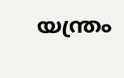യന്ത്രം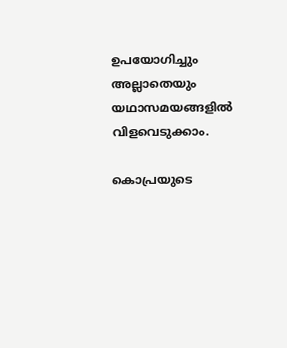ഉപയോഗിച്ചും അല്ലാതെയും യഥാസമയങ്ങളില്‍ വിളവെടുക്കാം.

കൊപ്രയുടെ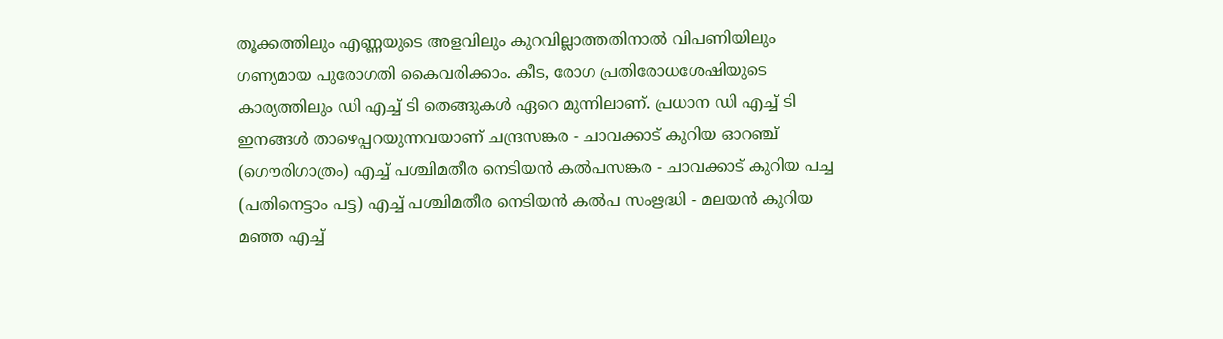തൂക്കത്തിലും എണ്ണയുടെ അളവിലും കുറവില്ലാത്തതിനാല്‍ വിപണിയിലും ഗണ്യമായ പുരോഗതി കൈവരിക്കാം. കീട, രോഗ പ്രതിരോധശേഷിയുടെ കാര്യത്തിലും ഡി എച്ച്‌ ടി തെങ്ങുകള്‍ ഏറെ മുന്നിലാണ്‌. പ്രധാന ഡി എച്ച്‌ ടി ഇനങ്ങള്‍ താഴെപ്പറയുന്നവയാണ്‌ ചന്ദ്രസങ്കര - ചാവക്കാട്‌ കുറിയ ഓറഞ്ച്‌ (ഗൌരിഗാത്രം) എച്ച്‌ പശ്ചിമതീര നെടിയന്‍ കല്‍പസങ്കര - ചാവക്കാട്‌ കുറിയ പച്ച (പതിനെട്ടാം പട്ട) എച്ച്‌ പശ്ചിമതീര നെടിയന്‍ കല്‍പ സംഋദ്ധി - മലയന്‍ കുറിയ മഞ്ഞ എച്ച്‌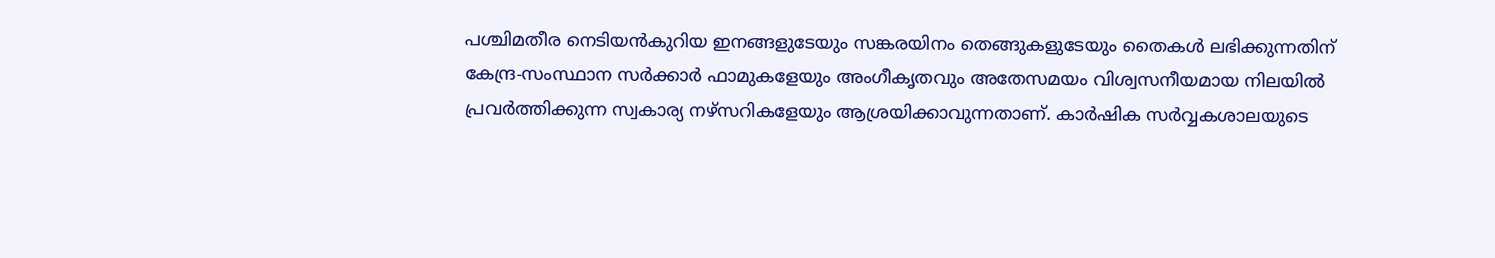പശ്ചിമതീര നെടിയന്‍കുറിയ ഇനങ്ങളുടേയും സങ്കരയിനം തെങ്ങുകളുടേയും തൈകള്‍ ലഭിക്കുന്നതിന്‌ കേന്ദ്ര-സംസ്ഥാന സര്‍ക്കാര്‍ ഫാമുകളേയും അംഗീകൃതവും അതേസമയം വിശ്വസനീയമായ നിലയില്‍ പ്രവര്‍ത്തിക്കുന്ന സ്വകാര്യ നഴ്സറികളേയും ആശ്രയിക്കാവുന്നതാണ്‌. കാര്‍ഷിക സര്‍വ്വകശാലയുടെ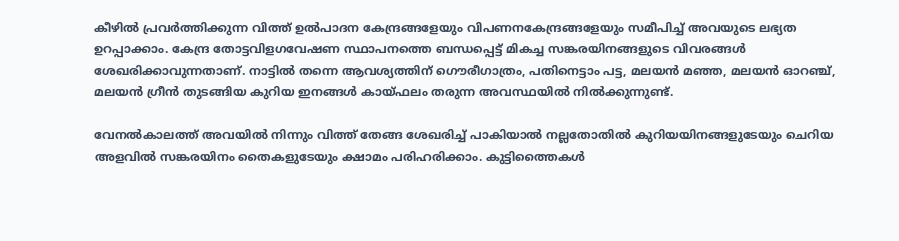കീഴില്‍ പ്രവര്‍ത്തിക്കുന്ന വിത്ത്‌ ഉല്‍പാദന കേന്ദ്രങ്ങളേയും വിപണനകേന്ദ്രങ്ങളേയും സമീപിച്ച്‌ അവയുടെ ലഭ്യത ഉറപ്പാക്കാം. കേന്ദ്ര തോട്ടവിളഗവേഷണ സ്ഥാപനത്തെ ബന്ധപ്പെട്ട്‌ മികച്ച സങ്കരയിനങ്ങളുടെ വിവരങ്ങള്‍ ശേഖരിക്കാവുന്നതാണ്‌. നാട്ടില്‍ തന്നെ ആവശ്യത്തിന്‌ ഗൌരീഗാത്രം, പതിനെട്ടാം പട്ട, മലയന്‍ മഞ്ഞ, മലയന്‍ ഓറഞ്ച്‌, മലയന്‍ ഗ്രീന്‍ തുടങ്ങിയ കുറിയ ഇനങ്ങള്‍ കായ്ഫലം തരുന്ന അവസ്ഥയില്‍ നില്‍ക്കുന്നുണ്ട്‌.

വേനല്‍കാലത്ത്‌ അവയില്‍ നിന്നും വിത്ത്‌ തേങ്ങ ശേഖരിച്ച്‌ പാകിയാല്‍ നല്ലതോതില്‍ കുറിയയിനങ്ങളുടേയും ചെറിയ അളവില്‍ സങ്കരയിനം തൈകളുടേയും ക്ഷാമം പരിഹരിക്കാം. കുട്ടിത്തൈകള്‍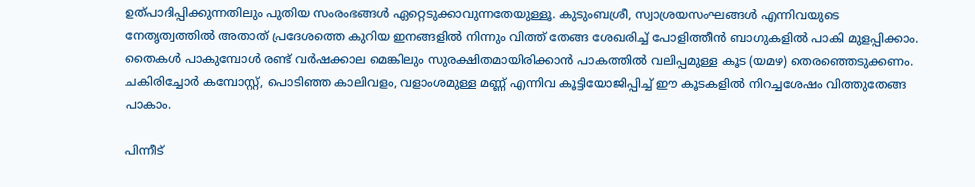ഉത്പാദിപ്പിക്കുന്നതിലും പുതിയ സംരംഭങ്ങള്‍ ഏറ്റെടുക്കാവുന്നതേയുള്ളൂ. കുടുംബശ്രീ, സ്വാശ്രയസംഘങ്ങള്‍ എന്നിവയുടെ നേതൃത്വത്തില്‍ അതാത്‌ പ്രദേശത്തെ കുറിയ ഇനങ്ങളില്‍ നിന്നും വിത്ത്‌ തേങ്ങ ശേഖരിച്ച്‌ പോളിത്തീന്‍ ബാഗുകളില്‍ പാകി മുളപ്പിക്കാം. തൈകള്‍ പാകുമ്പോള്‍ രണ്ട്‌ വര്‍ഷക്കാല മെങ്കിലും സുരക്ഷിതമായിരിക്കാന്‍ പാകത്തില്‍ വലിപ്പമുള്ള കൂട (യമഴ) തെരഞ്ഞെടുക്കണം. ചകിരിച്ചോര്‍ കമ്പോസ്റ്റ്‌, പൊടിഞ്ഞ കാലിവളം, വളാംശമുള്ള മണ്ണ്‌ എന്നിവ കൂട്ടിയോജിപ്പിച്ച്‌ ഈ കൂടകളില്‍ നിറച്ചശേഷം വിത്തുതേങ്ങ പാകാം.

പിന്നീട്‌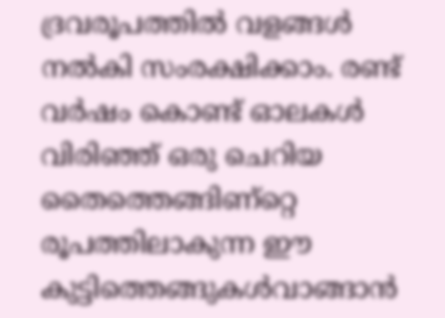ദ്രവരൂപത്തില്‍ വളങ്ങള്‍ നല്‍കി സംരക്ഷിക്കാം. രണ്ട്‌ വര്‍ഷം കൊണ്ട്‌ ഓലകള്‍ വിരിഞ്ഞ്‌ ഒരു ചെറിയ തൈത്തെങ്ങിണ്റ്റെ രൂപത്തിലാകുന്ന ഈ കുട്ടിത്തെങ്ങുകള്‍വാങ്ങാന്‍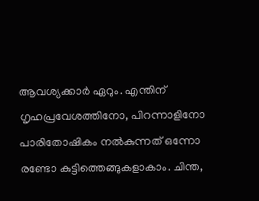ആവശ്യക്കാര്‍ ഏറും. എന്തിന്‌ ഗൃഹപ്രവേശത്തിനോ, പിറന്നാളിനോ പാരിതോഷികം നല്‍കുന്നത്‌ ഒന്നോ രണ്ടോ കുട്ടിത്തെങ്ങുകളാകാം. ചിന്ത,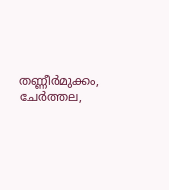തണ്ണീര്‍മുക്കം, ചേര്‍ത്തല,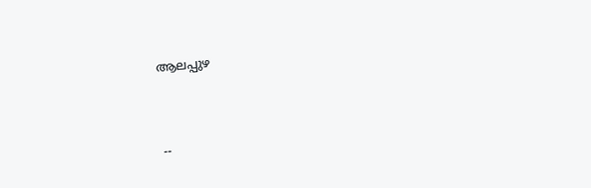ആലപ്പുഴ



--